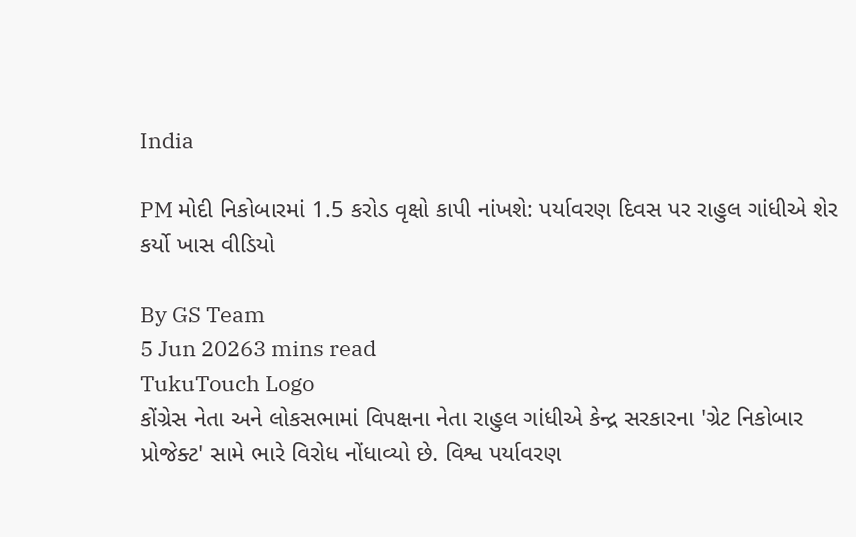India

PM મોદી નિકોબારમાં 1.5 કરોડ વૃક્ષો કાપી નાંખશે: પર્યાવરણ દિવસ પર રાહુલ ગાંધીએ શેર કર્યો ખાસ વીડિયો

By GS Team
5 Jun 20263 mins read
TukuTouch Logo
કોંગ્રેસ નેતા અને લોકસભામાં વિપક્ષના નેતા રાહુલ ગાંધીએ કેન્દ્ર સરકારના 'ગ્રેટ નિકોબાર પ્રોજેક્ટ' સામે ભારે વિરોધ નોંધાવ્યો છે. વિશ્વ પર્યાવરણ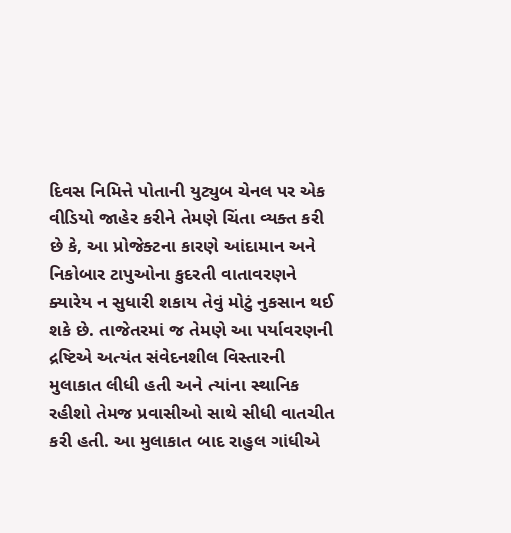દિવસ નિમિત્તે પોતાની યુટ્યુબ ચેનલ પર એક વીડિયો જાહેર કરીને તેમણે ચિંતા વ્યક્ત કરી છે કે, આ પ્રોજેક્ટના કારણે આંદામાન અને નિકોબાર ટાપુઓના કુદરતી વાતાવરણને ક્યારેય ન સુધારી શકાય તેવું મોટું નુકસાન થઈ શકે છે. તાજેતરમાં જ તેમણે આ પર્યાવરણની દ્રષ્ટિએ અત્યંત સંવેદનશીલ વિસ્તારની મુલાકાત લીધી હતી અને ત્યાંના સ્થાનિક રહીશો તેમજ પ્રવાસીઓ સાથે સીધી વાતચીત કરી હતી. આ મુલાકાત બાદ રાહુલ ગાંધીએ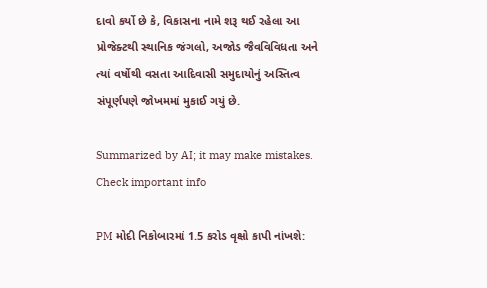દાવો કર્યો છે કે, વિકાસના નામે શરૂ થઈ રહેલા આ પ્રોજેક્ટથી સ્થાનિક જંગલો, અજોડ જૈવવિવિધતા અને ત્યાં વર્ષોથી વસતા આદિવાસી સમુદાયોનું અસ્તિત્વ સંપૂર્ણપણે જોખમમાં મુકાઈ ગયું છે.

Summarized by AI; it may make mistakes. Check important info

PM મોદી નિકોબારમાં 1.5 કરોડ વૃક્ષો કાપી નાંખશે: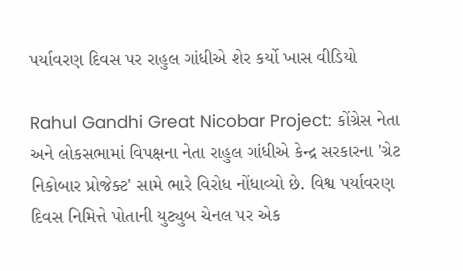પર્યાવરણ દિવસ પર રાહુલ ગાંધીએ શેર કર્યો ખાસ વીડિયો

Rahul Gandhi Great Nicobar Project: કોંગ્રેસ નેતા અને લોકસભામાં વિપક્ષના નેતા રાહુલ ગાંધીએ કેન્દ્ર સરકારના 'ગ્રેટ નિકોબાર પ્રોજેક્ટ' સામે ભારે વિરોધ નોંધાવ્યો છે. વિશ્વ પર્યાવરણ દિવસ નિમિત્તે પોતાની યુટ્યુબ ચેનલ પર એક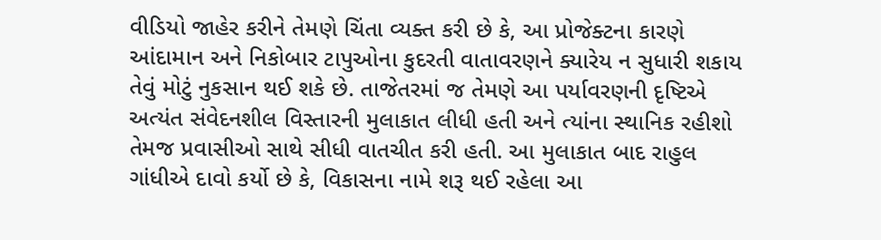વીડિયો જાહેર કરીને તેમણે ચિંતા વ્યક્ત કરી છે કે, આ પ્રોજેક્ટના કારણે આંદામાન અને નિકોબાર ટાપુઓના કુદરતી વાતાવરણને ક્યારેય ન સુધારી શકાય તેવું મોટું નુકસાન થઈ શકે છે. તાજેતરમાં જ તેમણે આ પર્યાવરણની દૃષ્ટિએ અત્યંત સંવેદનશીલ વિસ્તારની મુલાકાત લીધી હતી અને ત્યાંના સ્થાનિક રહીશો તેમજ પ્રવાસીઓ સાથે સીધી વાતચીત કરી હતી. આ મુલાકાત બાદ રાહુલ ગાંધીએ દાવો કર્યો છે કે, વિકાસના નામે શરૂ થઈ રહેલા આ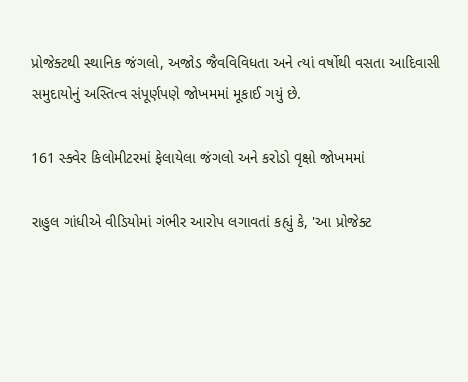પ્રોજેક્ટથી સ્થાનિક જંગલો, અજોડ જૈવવિવિધતા અને ત્યાં વર્ષોથી વસતા આદિવાસી સમુદાયોનું અસ્તિત્વ સંપૂર્ણપણે જોખમમાં મૂકાઈ ગયું છે.

161 સ્ક્વેર કિલોમીટરમાં ફેલાયેલા જંગલો અને કરોડો વૃક્ષો જોખમમાં

રાહુલ ગાંધીએ વીડિયોમાં ગંભીર આરોપ લગાવતાં કહ્યું કે, 'આ પ્રોજેક્ટ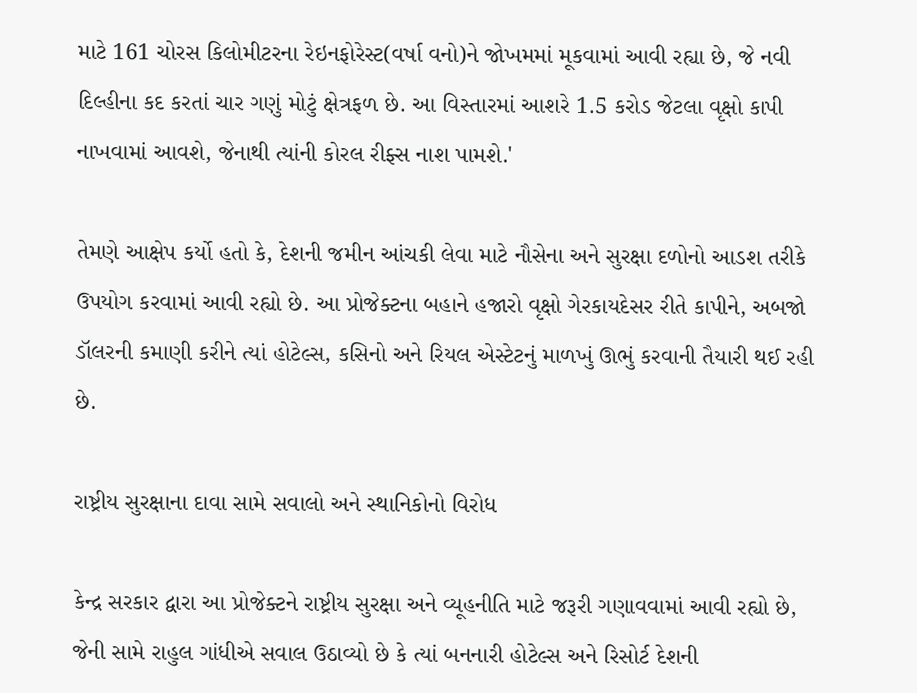માટે 161 ચોરસ કિલોમીટરના રેઇનફોરેસ્ટ(વર્ષા વનો)ને જોખમમાં મૂકવામાં આવી રહ્યા છે, જે નવી દિલ્હીના કદ કરતાં ચાર ગણું મોટું ક્ષેત્રફળ છે. આ વિસ્તારમાં આશરે 1.5 કરોડ જેટલા વૃક્ષો કાપી નાખવામાં આવશે, જેનાથી ત્યાંની કોરલ રીફ્સ નાશ પામશે.'

તેમણે આક્ષેપ કર્યો હતો કે, દેશની જમીન આંચકી લેવા માટે નૌસેના અને સુરક્ષા દળોનો આડશ તરીકે ઉપયોગ કરવામાં આવી રહ્યો છે. આ પ્રોજેક્ટના બહાને હજારો વૃક્ષો ગેરકાયદેસર રીતે કાપીને, અબજો ડૉલરની કમાણી કરીને ત્યાં હોટેલ્સ, કસિનો અને રિયલ એસ્ટેટનું માળખું ઊભું કરવાની તૈયારી થઈ રહી છે.

રાષ્ટ્રીય સુરક્ષાના દાવા સામે સવાલો અને સ્થાનિકોનો વિરોધ

કેન્દ્ર સરકાર દ્વારા આ પ્રોજેક્ટને રાષ્ટ્રીય સુરક્ષા અને વ્યૂહનીતિ માટે જરૂરી ગણાવવામાં આવી રહ્યો છે, જેની સામે રાહુલ ગાંધીએ સવાલ ઉઠાવ્યો છે કે ત્યાં બનનારી હોટેલ્સ અને રિસોર્ટ દેશની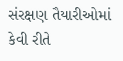સંરક્ષણ તૈયારીઓમાં કેવી રીતે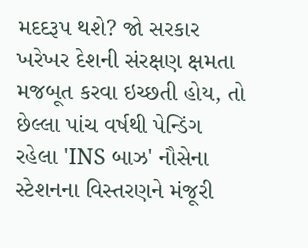મદદરૂપ થશે? જો સરકાર ખરેખર દેશની સંરક્ષણ ક્ષમતા મજબૂત કરવા ઇચ્છતી હોય, તો છેલ્લા પાંચ વર્ષથી પેન્ડિંગ રહેલા 'INS બાઝ' નૌસેના સ્ટેશનના વિસ્તરણને મંજૂરી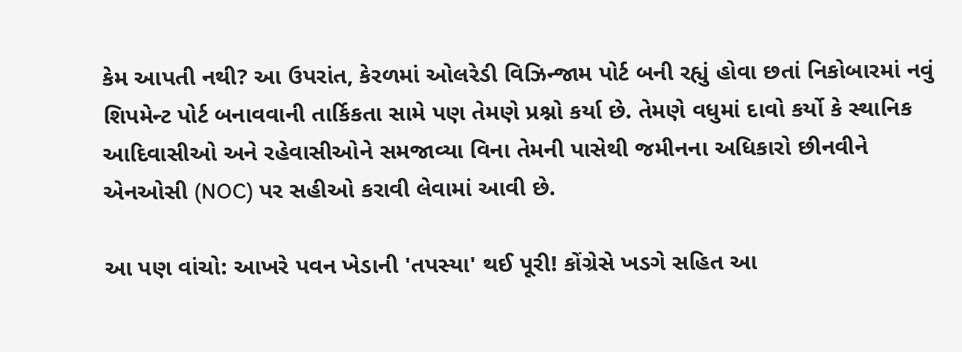કેમ આપતી નથી? આ ઉપરાંત, કેરળમાં ઓલરેડી વિઝિન્જામ પોર્ટ બની રહ્યું હોવા છતાં નિકોબારમાં નવું શિપમેન્ટ પોર્ટ બનાવવાની તાર્કિકતા સામે પણ તેમણે પ્રશ્નો કર્યા છે. તેમણે વધુમાં દાવો કર્યો કે સ્થાનિક આદિવાસીઓ અને રહેવાસીઓને સમજાવ્યા વિના તેમની પાસેથી જમીનના અધિકારો છીનવીને એનઓસી (NOC) પર સહીઓ કરાવી લેવામાં આવી છે.

આ પણ વાંચો: આખરે પવન ખેડાની 'તપસ્યા' થઈ પૂરી! કોંગ્રેસે ખડગે સહિત આ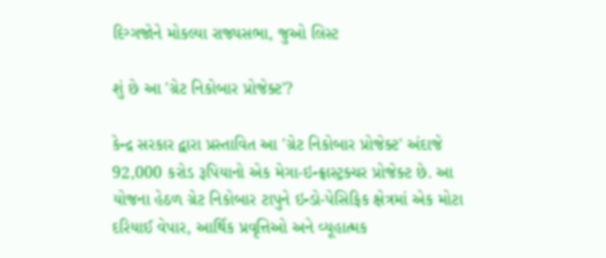દિગ્ગજોને મોકલ્યા રાજ્યસભા, જુઓ લિસ્ટ

શું છે આ 'ગ્રેટ નિકોબાર પ્રોજેક્ટ'?

કેન્દ્ર સરકાર દ્વારા પ્રસ્તાવિત આ 'ગ્રેટ નિકોબાર પ્રોજેક્ટ' અંદાજે 92,000 કરોડ રૂપિયાનો એક મેગા-ઇન્ફ્રાસ્ટ્રક્ચર પ્રોજેક્ટ છે. આ યોજના હેઠળ ગ્રેટ નિકોબાર ટાપુને ઇન્ડો-પેસિફિક ક્ષેત્રમાં એક મોટા દરિયાઈ વેપાર, આર્થિક પ્રવૃત્તિઓ અને વ્યૂહાત્મક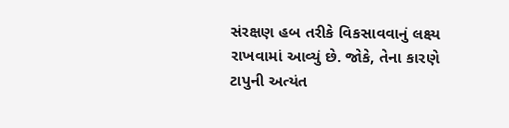સંરક્ષણ હબ તરીકે વિકસાવવાનું લક્ષ્ય રાખવામાં આવ્યું છે. જોકે, તેના કારણે ટાપુની અત્યંત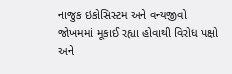નાજુક ઇકોસિસ્ટમ અને વન્યજીવો જોખમમાં મૂકાઈ રહ્યા હોવાથી વિરોધ પક્ષો અને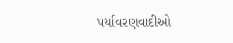પર્યાવરણવાદીઓ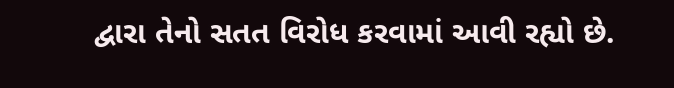દ્વારા તેનો સતત વિરોધ કરવામાં આવી રહ્યો છે.